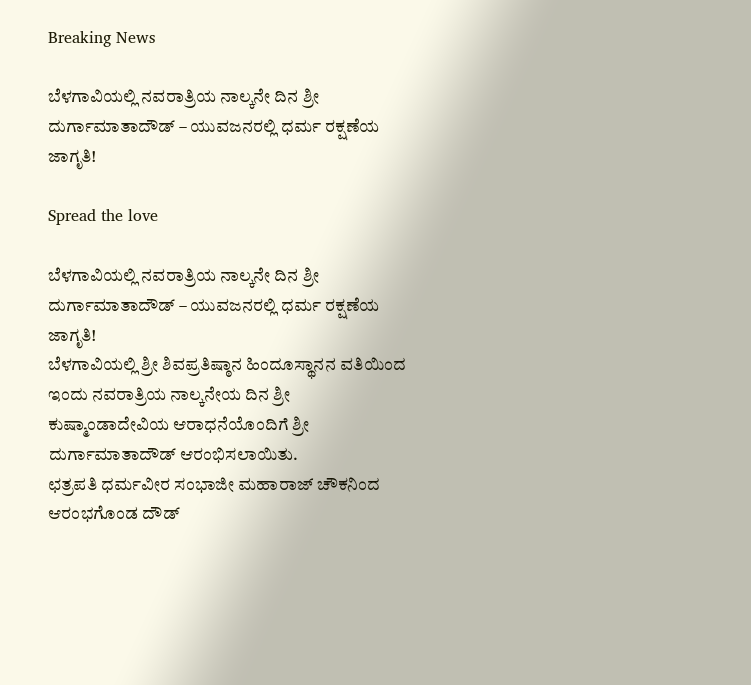Breaking News

ಬೆಳಗಾವಿಯಲ್ಲಿ ನವರಾತ್ರಿಯ ನಾಲ್ಕನೇ ದಿನ ಶ್ರೀ ದುರ್ಗಾಮಾತಾದೌಡ್ – ಯುವಜನರಲ್ಲಿ ಧರ್ಮ ರಕ್ಷಣೆಯ ಜಾಗೃತಿ!

Spread the love

ಬೆಳಗಾವಿಯಲ್ಲಿ ನವರಾತ್ರಿಯ ನಾಲ್ಕನೇ ದಿನ ಶ್ರೀ ದುರ್ಗಾಮಾತಾದೌಡ್ – ಯುವಜನರಲ್ಲಿ ಧರ್ಮ ರಕ್ಷಣೆಯ ಜಾಗೃತಿ!
ಬೆಳಗಾವಿಯಲ್ಲಿ ಶ್ರೀ ಶಿವಪ್ರತಿಷ್ಠಾನ ಹಿಂದೂಸ್ಥಾನನ ವತಿಯಿಂದ ಇಂದು ನವರಾತ್ರಿಯ ನಾಲ್ಕನೇಯ ದಿನ ಶ್ರೀ ಕುಷ್ಮಾಂಡಾದೇವಿಯ ಆರಾಧನೆಯೊಂದಿಗೆ ಶ್ರೀ ದುರ್ಗಾಮಾತಾದೌಡ್ ಆರಂಭಿಸಲಾಯಿತು.
ಛತ್ರಪತಿ ಧರ್ಮವೀರ ಸಂಭಾಜೀ ಮಹಾರಾಜ್ ಚೌಕನಿಂದ ಆರಂಭಗೊಂಡ ದೌಡ್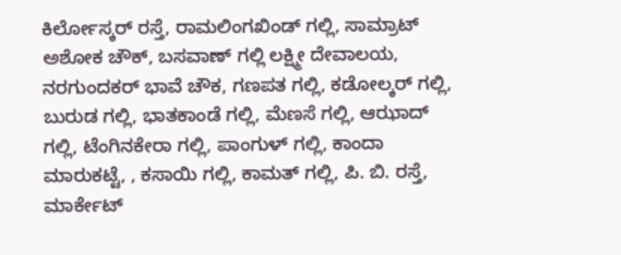ಕಿರ್ಲೋಸ್ಕರ್ ರಸ್ತೆ, ರಾಮಲಿಂಗಖಿಂಡ್ ಗಲ್ಲಿ, ಸಾಮ್ರಾಟ್ ಅಶೋಕ ಚೌಕ್, ಬಸವಾಣ್ ಗಲ್ಲಿ ಲಕ್ಷ್ಮೀ ದೇವಾಲಯ, ನರಗುಂದಕರ್ ಭಾವೆ ಚೌಕ, ಗಣಪತ ಗಲ್ಲಿ, ಕಡೋಲ್ಕರ್ ಗಲ್ಲಿ, ಬುರುಡ ಗಲ್ಲಿ, ಭಾತಕಾಂಡೆ ಗಲ್ಲಿ, ಮೆಣಸೆ ಗಲ್ಲಿ, ಆಝಾದ್ ಗಲ್ಲಿ, ಟೆಂಗಿನಕೇರಾ ಗಲ್ಲಿ, ಪಾಂಗುಳ್ ಗಲ್ಲಿ, ಕಾಂದಾ ಮಾರುಕಟ್ಟೆ, , ಕಸಾಯಿ ಗಲ್ಲಿ, ಕಾಮತ್ ಗಲ್ಲಿ, ಪಿ. ಬಿ. ರಸ್ತೆ, ಮಾರ್ಕೇಟ್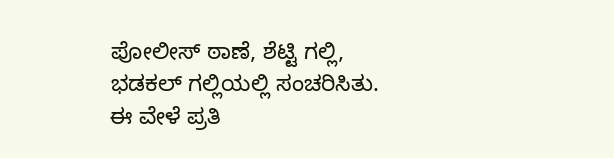ಪೋಲೀಸ್ ಠಾಣೆ, ಶೆಟ್ಟಿ ಗಲ್ಲಿ, ಭಡಕಲ್ ಗಲ್ಲಿಯಲ್ಲಿ ಸಂಚರಿಸಿತು. ಈ ವೇಳೆ ಪ್ರತಿ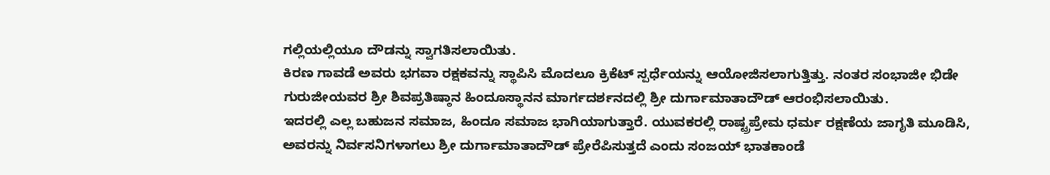ಗಲ್ಲಿಯಲ್ಲಿಯೂ ದೌಡನ್ನು ಸ್ವಾಗತಿಸಲಾಯಿತು.
ಕಿರಣ ಗಾವಡೆ ಅವರು ಭಗವಾ ರಕ್ಷಕವನ್ನು ಸ್ಥಾಪಿಸಿ ಮೊದಲೂ ಕ್ರಿಕೆಟ್ ಸ್ಪರ್ಧೆಯನ್ನು ಆಯೋಜಿಸಲಾಗುತ್ತಿತ್ತು. ನಂತರ ಸಂಭಾಜೀ ಭಿಡೇ ಗುರುಜೀಯವರ ಶ್ರೀ ಶಿವಪ್ರತಿಷ್ಠಾನ ಹಿಂದೂಸ್ಥಾನನ ಮಾರ್ಗದರ್ಶನದಲ್ಲಿ ಶ್ರೀ ದುರ್ಗಾಮಾತಾದೌಡ್ ಆರಂಭಿಸಲಾಯಿತು.
ಇದರಲ್ಲಿ ಎಲ್ಲ ಬಹುಜನ ಸಮಾಜ, ಹಿಂದೂ ಸಮಾಜ ಭಾಗಿಯಾಗುತ್ತಾರೆ. ಯುವಕರಲ್ಲಿ ರಾಷ್ಟ್ರಪ್ರೇಮ ಧರ್ಮ ರಕ್ಷಣೆಯ ಜಾಗೃತಿ ಮೂಡಿಸಿ, ಅವರನ್ನು ನಿರ್ವಸನಿಗಳಾಗಲು ಶ್ರೀ ದುರ್ಗಾಮಾತಾದೌಡ್ ಪ್ರೇರೆಪಿಸುತ್ತದೆ ಎಂದು ಸಂಜಯ್ ಭಾತಕಾಂಡೆ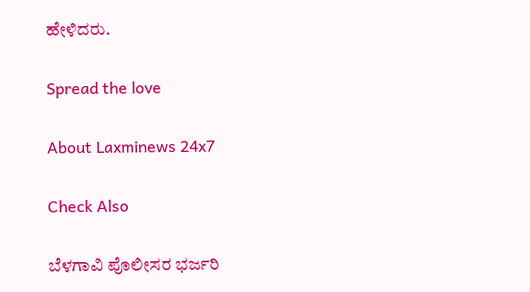ಹೇಳಿದರು.

Spread the love

About Laxminews 24x7

Check Also

ಬೆಳಗಾವಿ ಪೊಲೀಸರ ಭರ್ಜರಿ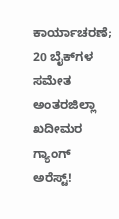ಕಾರ್ಯಾಚರಣೆ; 20 ಬೈಕ್‌ಗಳ ಸಮೇತ ಅಂತರಜಿಲ್ಲಾ ಖದೀಮರ ಗ್ಯಾಂಗ್ ಅರೆಸ್ಟ್!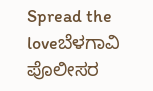Spread the loveಬೆಳಗಾವಿ ಪೊಲೀಸರ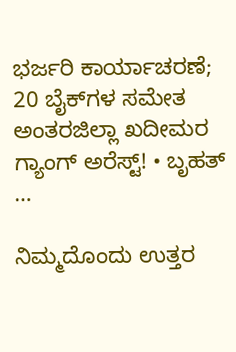ಭರ್ಜರಿ ಕಾರ್ಯಾಚರಣೆ; 20 ಬೈಕ್‌ಗಳ ಸಮೇತ ಅಂತರಜಿಲ್ಲಾ ಖದೀಮರ ಗ್ಯಾಂಗ್ ಅರೆಸ್ಟ್! • ಬೃಹತ್ …

ನಿಮ್ಮದೊಂದು ಉತ್ತರ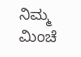ನಿಮ್ಮ ಮಿಂಚೆ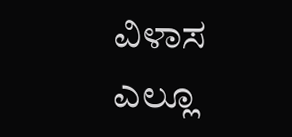ವಿಳಾಸ ಎಲ್ಲೂ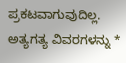ಪ್ರಕಟವಾಗುವುದಿಲ್ಲ. ಅತ್ಯಗತ್ಯ ವಿವರಗಳನ್ನು *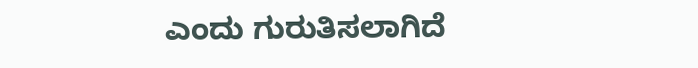ಎಂದು ಗುರುತಿಸಲಾಗಿದೆ